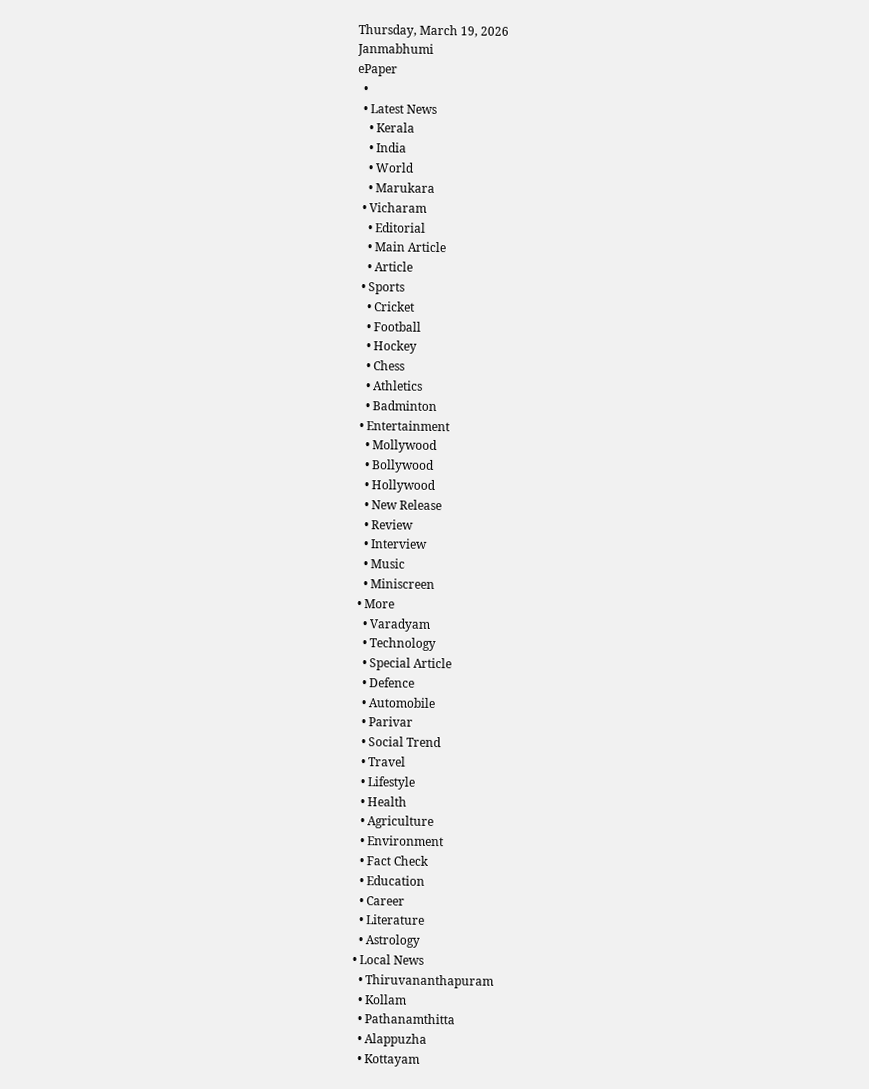Thursday, March 19, 2026
Janmabhumi
ePaper
  •
  • Latest News
    • Kerala
    • India
    • World
    • Marukara
  • Vicharam
    • Editorial
    • Main Article
    • Article
  • Sports
    • Cricket
    • Football
    • Hockey
    • Chess
    • Athletics
    • Badminton
  • Entertainment
    • Mollywood
    • Bollywood
    • Hollywood
    • New Release
    • Review
    • Interview
    • Music
    • Miniscreen
  • More
    • Varadyam
    • Technology
    • Special Article
    • Defence
    • Automobile
    • Parivar
    • Social Trend
    • Travel
    • Lifestyle
    • Health
    • Agriculture
    • Environment
    • Fact Check
    • Education
    • Career
    • Literature
    • Astrology
  • Local News
    • Thiruvananthapuram
    • Kollam
    • Pathanamthitta
    • Alappuzha
    • Kottayam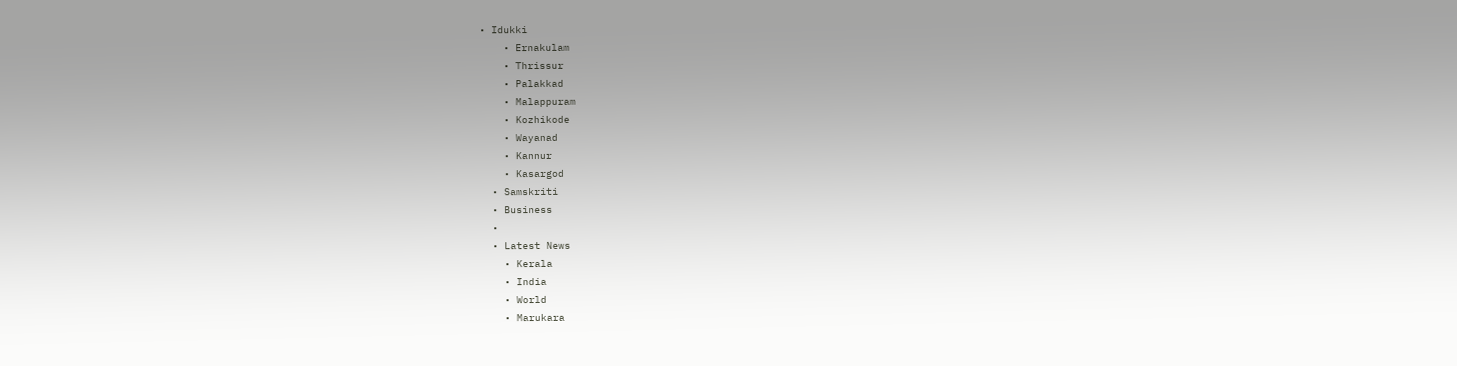• Idukki
    • Ernakulam
    • Thrissur
    • Palakkad
    • Malappuram
    • Kozhikode
    • Wayanad
    • Kannur
    • Kasargod
  • Samskriti
  • Business
  •
  • Latest News
    • Kerala
    • India
    • World
    • Marukara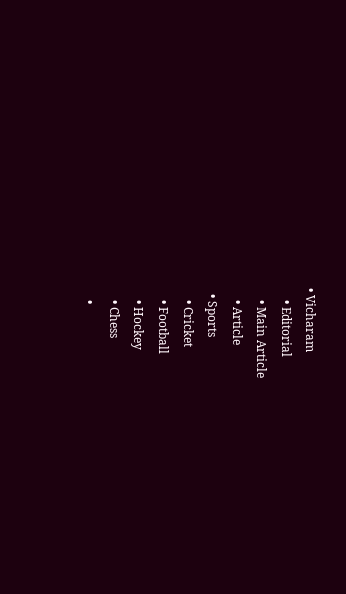• Vicharam
    • Editorial
    • Main Article
    • Article
  • Sports
    • Cricket
    • Football
    • Hockey
    • Chess
    •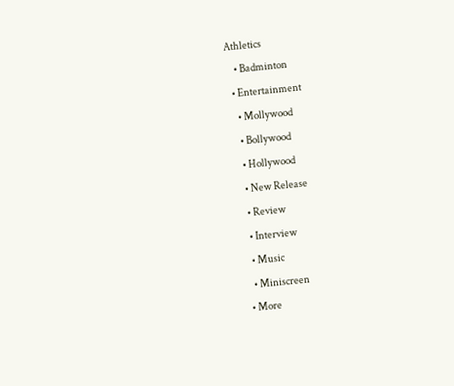Athletics
    • Badminton
  • Entertainment
    • Mollywood
    • Bollywood
    • Hollywood
    • New Release
    • Review
    • Interview
    • Music
    • Miniscreen
  • More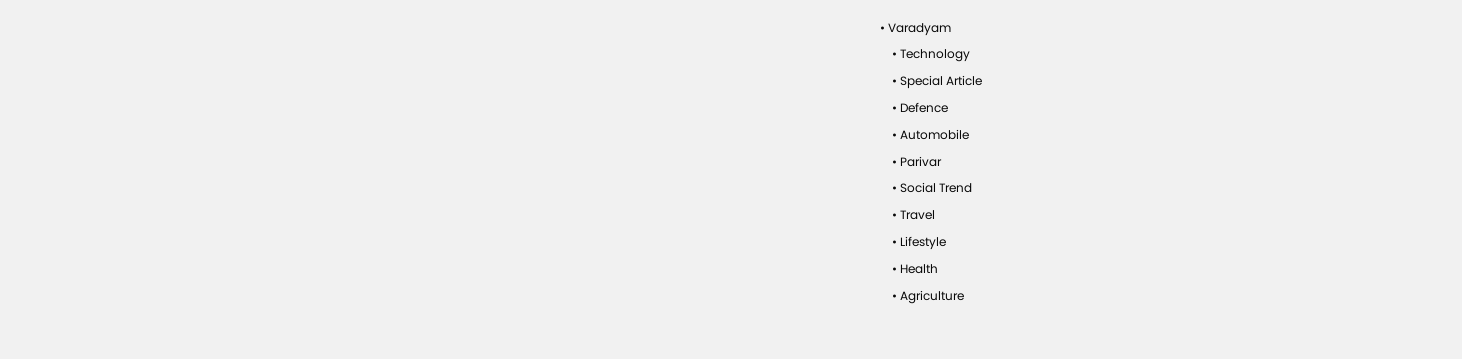• Varadyam
    • Technology
    • Special Article
    • Defence
    • Automobile
    • Parivar
    • Social Trend
    • Travel
    • Lifestyle
    • Health
    • Agriculture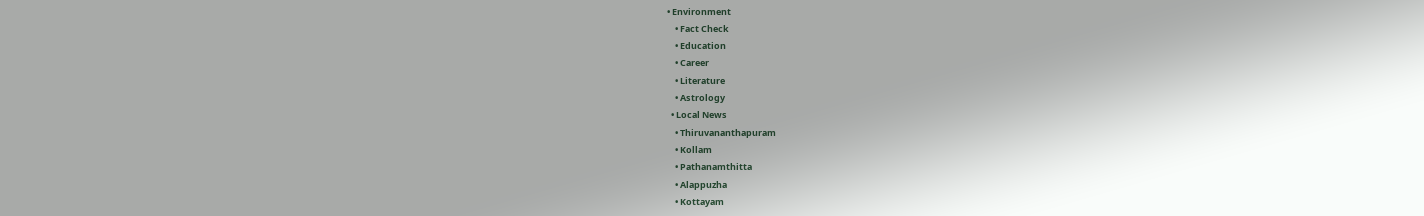• Environment
    • Fact Check
    • Education
    • Career
    • Literature
    • Astrology
  • Local News
    • Thiruvananthapuram
    • Kollam
    • Pathanamthitta
    • Alappuzha
    • Kottayam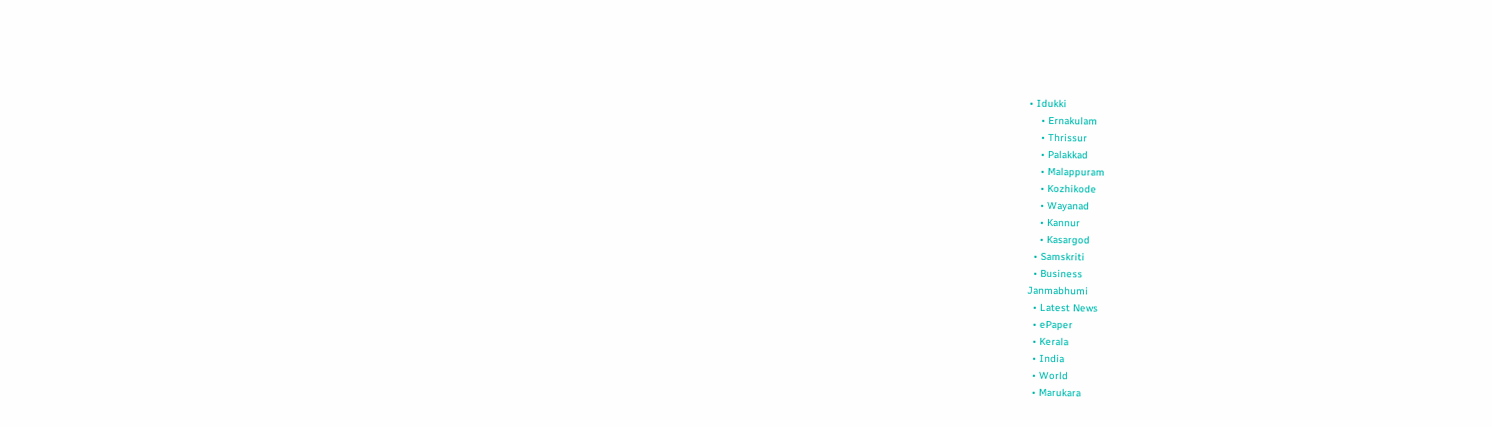• Idukki
    • Ernakulam
    • Thrissur
    • Palakkad
    • Malappuram
    • Kozhikode
    • Wayanad
    • Kannur
    • Kasargod
  • Samskriti
  • Business
Janmabhumi
  • Latest News
  • ePaper
  • Kerala
  • India
  • World
  • Marukara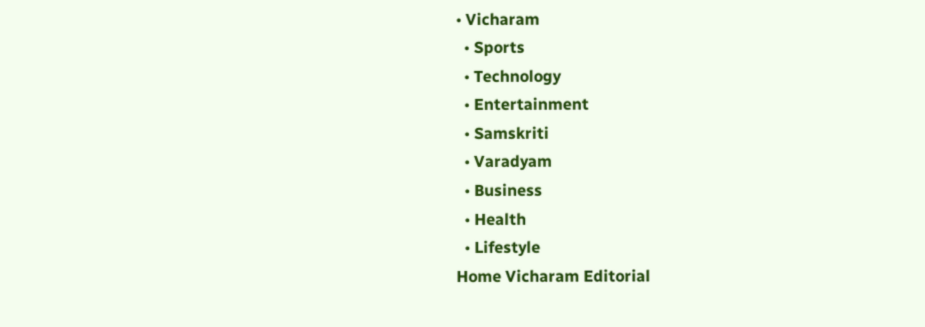• Vicharam
  • Sports
  • Technology
  • Entertainment
  • Samskriti
  • Varadyam
  • Business
  • Health
  • Lifestyle
Home Vicharam Editorial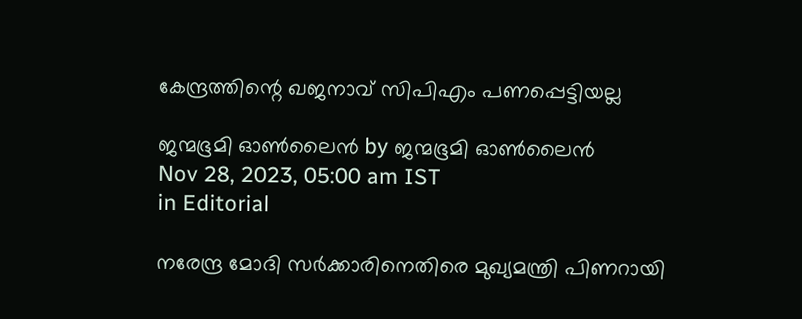കേന്ദ്രത്തിന്റെ ഖജനാവ് സിപിഎം പണപ്പെട്ടിയല്ല

ജന്മഭൂമി ഓണ്‍ലൈന്‍ by ജന്മഭൂമി ഓണ്‍ലൈന്‍
Nov 28, 2023, 05:00 am IST
in Editorial

നരേന്ദ്ര മോദി സര്‍ക്കാരിനെതിരെ മുഖ്യമന്ത്രി പിണറായി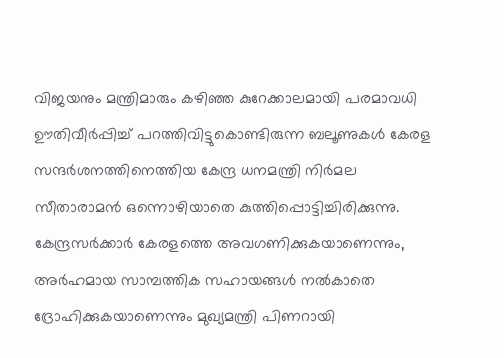വിജയനും മന്ത്രിമാരും കഴിഞ്ഞ കുറേക്കാലമായി പരമാവധി ഊതിവീര്‍പ്പിച്ച് പറത്തിവിട്ടുകൊണ്ടിരുന്ന ബലൂണുകള്‍ കേരള സന്ദര്‍ശനത്തിനെത്തിയ കേന്ദ്ര ധനമന്ത്രി നിര്‍മല സീതാരാമന്‍ ഒന്നൊഴിയാതെ കുത്തിപ്പൊട്ടിച്ചിരിക്കുന്നു. കേന്ദ്രസര്‍ക്കാര്‍ കേരളത്തെ അവഗണിക്കുകയാണെന്നും, അര്‍ഹമായ സാമ്പത്തിക സഹായങ്ങള്‍ നല്‍കാതെ ദ്രോഹിക്കുകയാണെന്നും മുഖ്യമന്ത്രി പിണറായി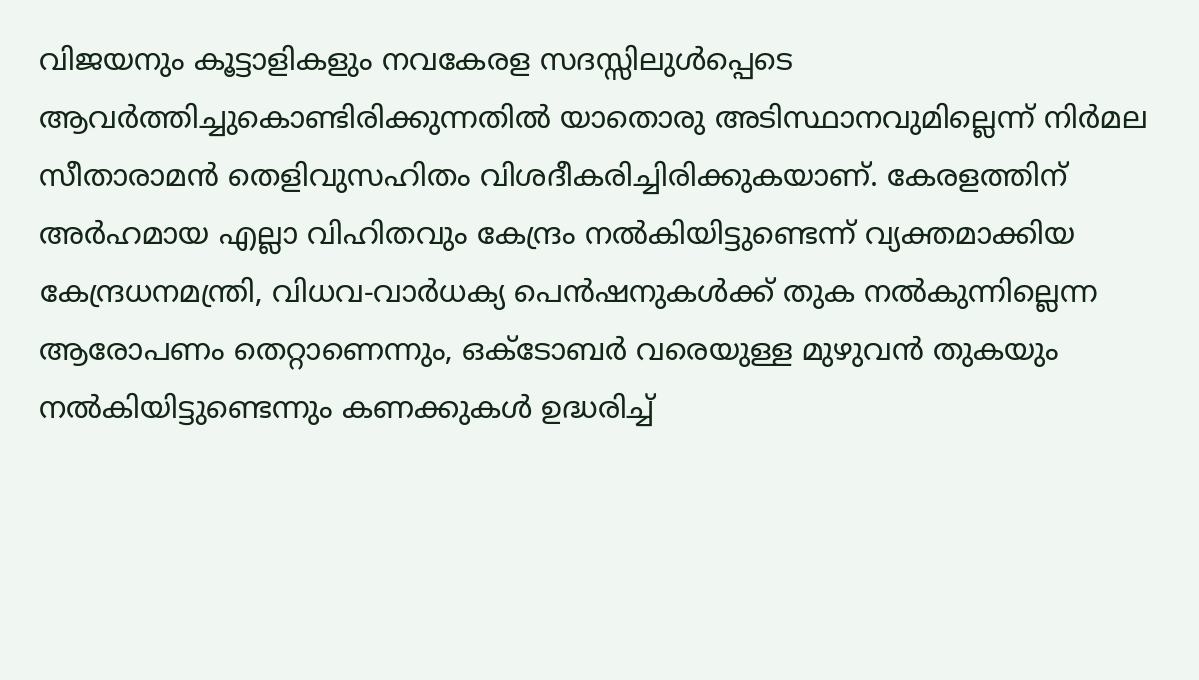വിജയനും കൂട്ടാളികളും നവകേരള സദസ്സിലുള്‍പ്പെടെ ആവര്‍ത്തിച്ചുകൊണ്ടിരിക്കുന്നതില്‍ യാതൊരു അടിസ്ഥാനവുമില്ലെന്ന് നിര്‍മല സീതാരാമന്‍ തെളിവുസഹിതം വിശദീകരിച്ചിരിക്കുകയാണ്. കേരളത്തിന് അര്‍ഹമായ എല്ലാ വിഹിതവും കേന്ദ്രം നല്‍കിയിട്ടുണ്ടെന്ന് വ്യക്തമാക്കിയ കേന്ദ്രധനമന്ത്രി, വിധവ-വാര്‍ധക്യ പെന്‍ഷനുകള്‍ക്ക് തുക നല്‍കുന്നില്ലെന്ന ആരോപണം തെറ്റാണെന്നും, ഒക്‌ടോബര്‍ വരെയുള്ള മുഴുവന്‍ തുകയും നല്‍കിയിട്ടുണ്ടെന്നും കണക്കുകള്‍ ഉദ്ധരിച്ച്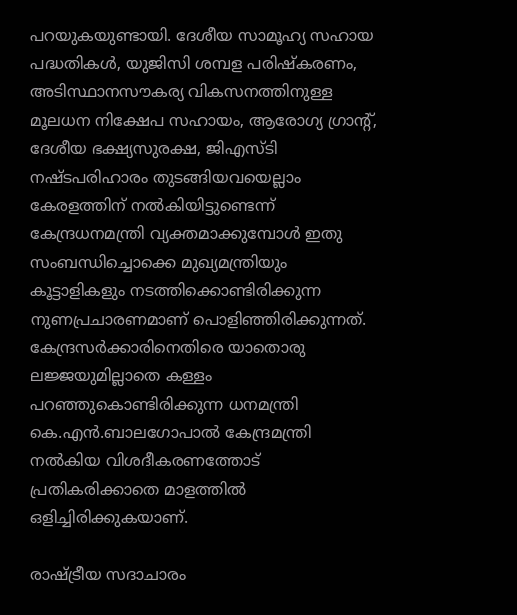പറയുകയുണ്ടായി. ദേശീയ സാമൂഹ്യ സഹായ പദ്ധതികള്‍, യുജിസി ശമ്പള പരിഷ്‌കരണം, അടിസ്ഥാനസൗകര്യ വികസനത്തിനുള്ള മൂലധന നിക്ഷേപ സഹായം, ആരോഗ്യ ഗ്രാന്റ്, ദേശീയ ഭക്ഷ്യസുരക്ഷ, ജിഎസ്ടി നഷ്ടപരിഹാരം തുടങ്ങിയവയെല്ലാം കേരളത്തിന് നല്‍കിയിട്ടുണ്ടെന്ന് കേന്ദ്രധനമന്ത്രി വ്യക്തമാക്കുമ്പോള്‍ ഇതു സംബന്ധിച്ചൊക്കെ മുഖ്യമന്ത്രിയും കൂട്ടാളികളും നടത്തിക്കൊണ്ടിരിക്കുന്ന നുണപ്രചാരണമാണ് പൊളിഞ്ഞിരിക്കുന്നത്. കേന്ദ്രസര്‍ക്കാരിനെതിരെ യാതൊരു ലജ്ജയുമില്ലാതെ കള്ളം പറഞ്ഞുകൊണ്ടിരിക്കുന്ന ധനമന്ത്രി കെ.എന്‍.ബാലഗോപാല്‍ കേന്ദ്രമന്ത്രി നല്‍കിയ വിശദീകരണത്തോട് പ്രതികരിക്കാതെ മാളത്തില്‍ ഒളിച്ചിരിക്കുകയാണ്.

രാഷ്‌ട്രീയ സദാചാരം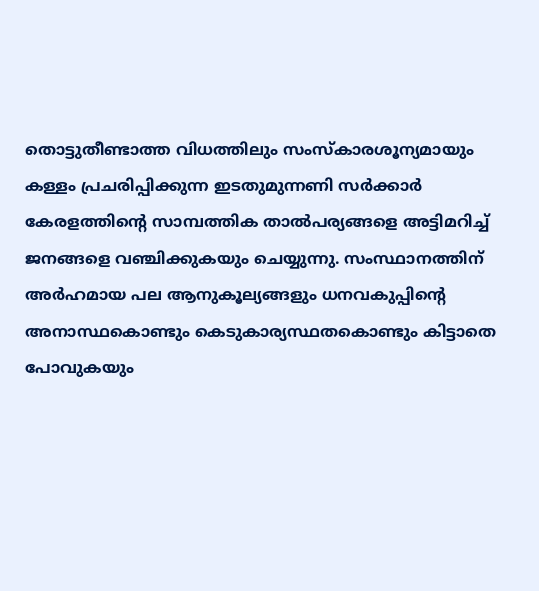തൊട്ടുതീണ്ടാത്ത വിധത്തിലും സംസ്‌കാരശൂന്യമായും കള്ളം പ്രചരിപ്പിക്കുന്ന ഇടതുമുന്നണി സര്‍ക്കാര്‍ കേരളത്തിന്റെ സാമ്പത്തിക താല്‍പര്യങ്ങളെ അട്ടിമറിച്ച് ജനങ്ങളെ വഞ്ചിക്കുകയും ചെയ്യുന്നു. സംസ്ഥാനത്തിന് അര്‍ഹമായ പല ആനുകൂല്യങ്ങളും ധനവകുപ്പിന്റെ അനാസ്ഥകൊണ്ടും കെടുകാര്യസ്ഥതകൊണ്ടും കിട്ടാതെ പോവുകയും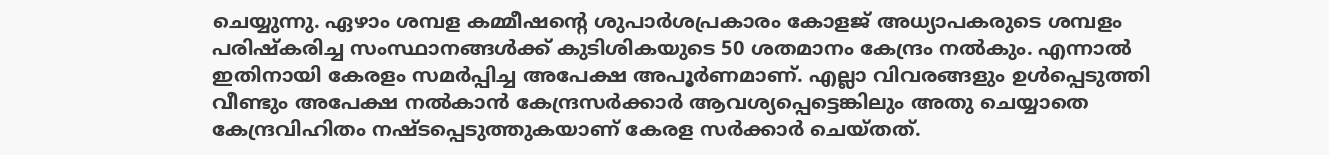ചെയ്യുന്നു. ഏഴാം ശമ്പള കമ്മീഷന്റെ ശുപാര്‍ശപ്രകാരം കോളജ് അധ്യാപകരുടെ ശമ്പളം പരിഷ്‌കരിച്ച സംസ്ഥാനങ്ങള്‍ക്ക് കുടിശികയുടെ 50 ശതമാനം കേന്ദ്രം നല്‍കും. എന്നാല്‍ ഇതിനായി കേരളം സമര്‍പ്പിച്ച അപേക്ഷ അപൂര്‍ണമാണ്. എല്ലാ വിവരങ്ങളും ഉള്‍പ്പെടുത്തി വീണ്ടും അപേക്ഷ നല്‍കാന്‍ കേന്ദ്രസര്‍ക്കാര്‍ ആവശ്യപ്പെട്ടെങ്കിലും അതു ചെയ്യാതെ കേന്ദ്രവിഹിതം നഷ്ടപ്പെടുത്തുകയാണ് കേരള സര്‍ക്കാര്‍ ചെയ്തത്.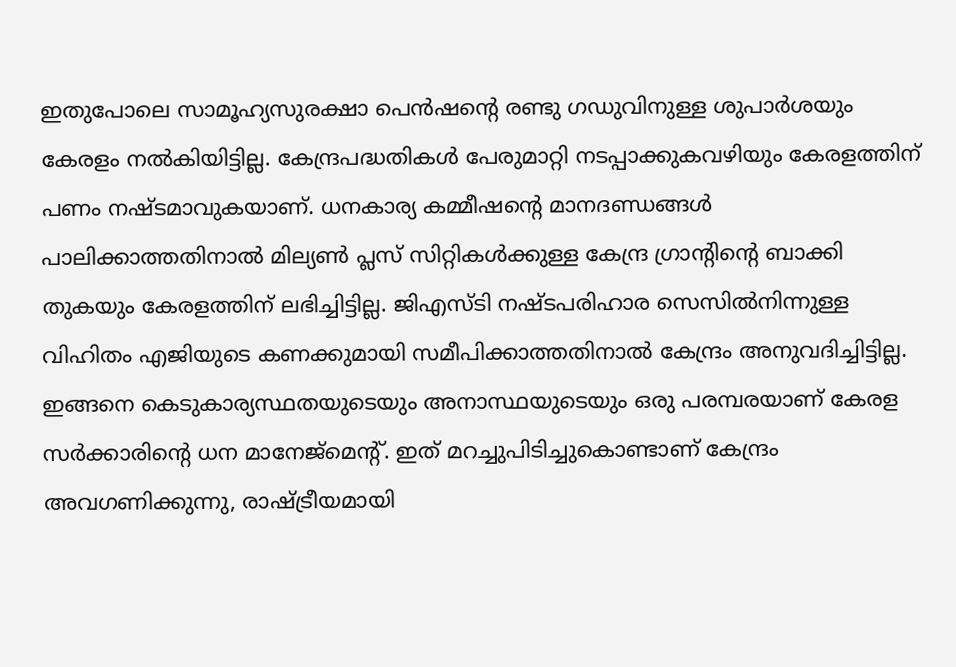ഇതുപോലെ സാമൂഹ്യസുരക്ഷാ പെന്‍ഷന്റെ രണ്ടു ഗഡുവിനുള്ള ശുപാര്‍ശയും കേരളം നല്‍കിയിട്ടില്ല. കേന്ദ്രപദ്ധതികള്‍ പേരുമാറ്റി നടപ്പാക്കുകവഴിയും കേരളത്തിന് പണം നഷ്ടമാവുകയാണ്. ധനകാര്യ കമ്മീഷന്റെ മാനദണ്ഡങ്ങള്‍ പാലിക്കാത്തതിനാല്‍ മില്യണ്‍ പ്ലസ് സിറ്റികള്‍ക്കുള്ള കേന്ദ്ര ഗ്രാന്റിന്റെ ബാക്കി തുകയും കേരളത്തിന് ലഭിച്ചിട്ടില്ല. ജിഎസ്ടി നഷ്ടപരിഹാര സെസില്‍നിന്നുള്ള വിഹിതം എജിയുടെ കണക്കുമായി സമീപിക്കാത്തതിനാല്‍ കേന്ദ്രം അനുവദിച്ചിട്ടില്ല. ഇങ്ങനെ കെടുകാര്യസ്ഥതയുടെയും അനാസ്ഥയുടെയും ഒരു പരമ്പരയാണ് കേരള സര്‍ക്കാരിന്റെ ധന മാനേജ്‌മെന്റ്. ഇത് മറച്ചുപിടിച്ചുകൊണ്ടാണ് കേന്ദ്രം അവഗണിക്കുന്നു, രാഷ്‌ട്രീയമായി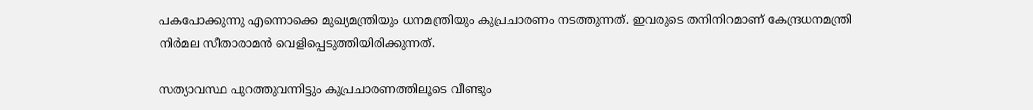പകപോക്കുന്നു എന്നൊക്കെ മുഖ്യമന്ത്രിയും ധനമന്ത്രിയും കുപ്രചാരണം നടത്തുന്നത്. ഇവരുടെ തനിനിറമാണ് കേന്ദ്രധനമന്ത്രി നിര്‍മല സീതാരാമന്‍ വെളിപ്പെടുത്തിയിരിക്കുന്നത്.

സത്യാവസ്ഥ പുറത്തുവന്നിട്ടും കുപ്രചാരണത്തിലൂടെ വീണ്ടും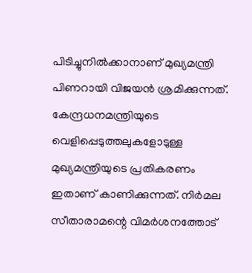പിടിച്ചുനില്‍ക്കാനാണ് മുഖ്യമന്ത്രി പിണറായി വിജയന്‍ ശ്രമിക്കുന്നത്. കേന്ദ്രധനമന്ത്രിയുടെ വെളിപ്പെടുത്തലുകളോടുള്ള മുഖ്യമന്ത്രിയുടെ പ്രതികരണം ഇതാണ് കാണിക്കുന്നത്. നിര്‍മല സീതാരാമന്റെ വിമര്‍ശനത്തോട്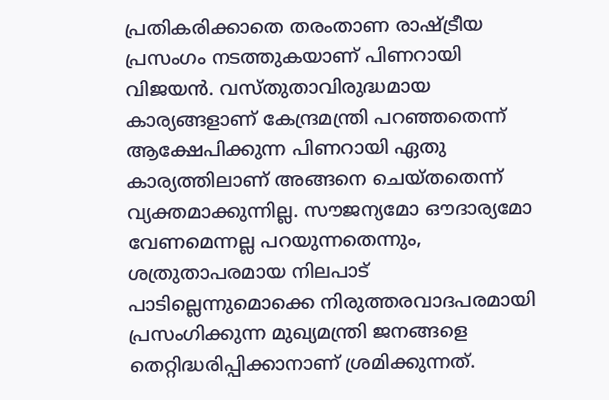പ്രതികരിക്കാതെ തരംതാണ രാഷ്‌ട്രീയ പ്രസംഗം നടത്തുകയാണ് പിണറായി വിജയന്‍. വസ്തുതാവിരുദ്ധമായ കാര്യങ്ങളാണ് കേന്ദ്രമന്ത്രി പറഞ്ഞതെന്ന് ആക്ഷേപിക്കുന്ന പിണറായി ഏതു കാര്യത്തിലാണ് അങ്ങനെ ചെയ്തതെന്ന് വ്യക്തമാക്കുന്നില്ല. സൗജന്യമോ ഔദാര്യമോ വേണമെന്നല്ല പറയുന്നതെന്നും, ശത്രുതാപരമായ നിലപാട് പാടില്ലെന്നുമൊക്കെ നിരുത്തരവാദപരമായി പ്രസംഗിക്കുന്ന മുഖ്യമന്ത്രി ജനങ്ങളെ തെറ്റിദ്ധരിപ്പിക്കാനാണ് ശ്രമിക്കുന്നത്.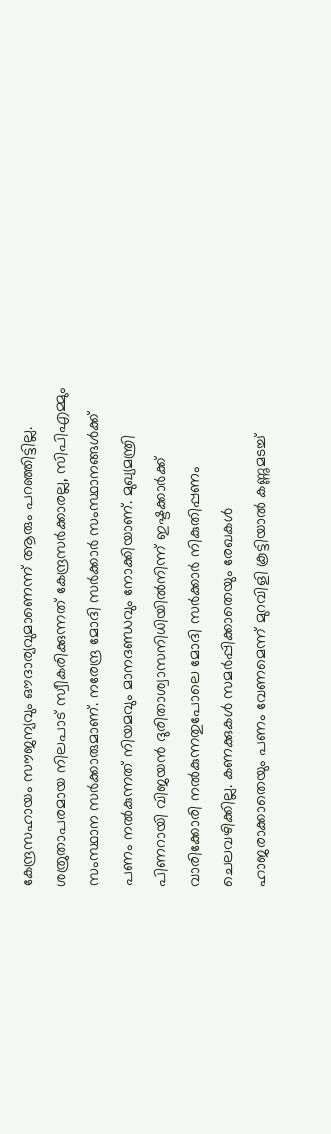കേന്ദ്രസഹായം സൗജന്യവും ഔദാര്യവുമാണെന്ന് ആരും പറഞ്ഞിട്ടില്ല. ശത്രുതാപരമായ നിലപാട് സ്വീകരിക്കുന്നത് കേന്ദ്രസര്‍ക്കാരല്ല, സിപിഎമ്മും സംസ്ഥാന സര്‍ക്കാരുമാണ്. നരേന്ദ്ര മോദി സര്‍ക്കാര്‍ സംസ്ഥാനങ്ങള്‍ക്ക് പണം നല്‍കുന്നത് നിയമവും മാനദണ്ഡവും നോക്കിയാണ്. മുഖ്യമന്ത്രി പിണറായി വിജയന്‍ ദുരിതാശ്വാസനിധിയില്‍നിന്ന് ഇഷ്ടക്കാര്‍ക്ക് വാരിക്കോരി നല്‍കുന്നതുപോലെ മോദി സര്‍ക്കാര്‍ നികുതിപ്പണം ചെലവഴിക്കില്ല. കണക്കുകള്‍ സമര്‍പ്പിക്കാതെയും രേഖകള്‍ ഹാജരാക്കാതെയും പണം വേണമെന്ന് മുറവിളി കൂട്ടിയാല്‍ കണ്ണുമടച്ച്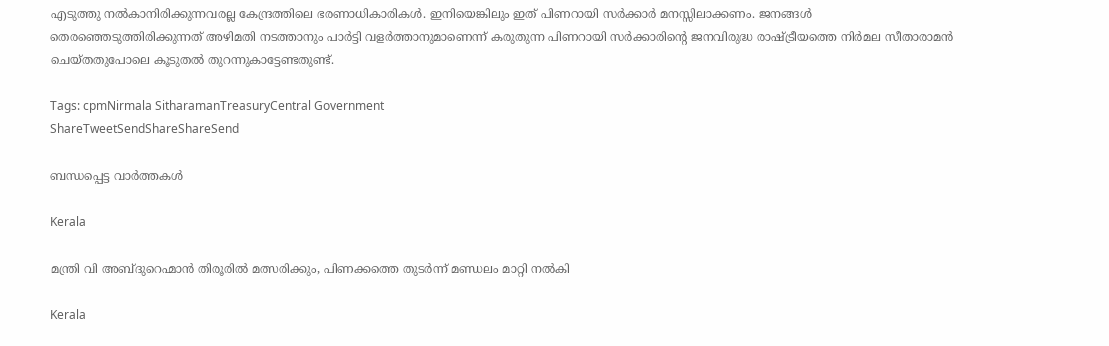എടുത്തു നല്‍കാനിരിക്കുന്നവരല്ല കേന്ദ്രത്തിലെ ഭരണാധികാരികള്‍. ഇനിയെങ്കിലും ഇത് പിണറായി സര്‍ക്കാര്‍ മനസ്സിലാക്കണം. ജനങ്ങള്‍ തെരഞ്ഞെടുത്തിരിക്കുന്നത് അഴിമതി നടത്താനും പാര്‍ട്ടി വളര്‍ത്താനുമാണെന്ന് കരുതുന്ന പിണറായി സര്‍ക്കാരിന്റെ ജനവിരുദ്ധ രാഷ്‌ട്രീയത്തെ നിര്‍മല സീതാരാമന്‍ ചെയ്തതുപോലെ കൂടുതല്‍ തുറന്നുകാട്ടേണ്ടതുണ്ട്.

Tags: cpmNirmala SitharamanTreasuryCentral Government
ShareTweetSendShareShareSend

ബന്ധപ്പെട്ട വാര്‍ത്തകള്‍

Kerala

മന്ത്രി വി അബ്ദുറെഹ്മാന്‍ തിരൂരില്‍ മത്സരിക്കും, പിണക്കത്തെ തുടര്‍ന്ന് മണ്ഡലം മാറ്റി നല്‍കി

Kerala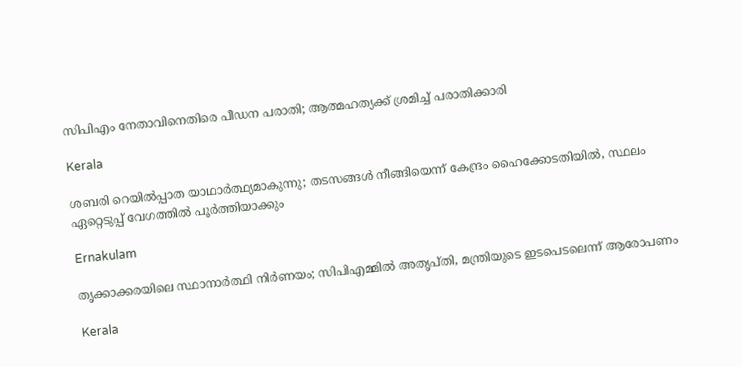സിപിഎം നേതാവിനെതിരെ പീഡന പരാതി; ആത്മഹത്യക്ക് ശ്രമിച്ച് പരാതിക്കാരി

Kerala

ശബരി റെയിൽപ്പാത യാഥാർത്ഥ്യമാകുന്നു; തടസങ്ങൾ നീങ്ങിയെന്ന് കേന്ദ്രം ഹൈക്കോടതിയിൽ, സ്ഥലം ഏറ്റെടുപ്പ് വേഗത്തിൽ പൂർത്തിയാക്കും

Ernakulam

തൃക്കാക്കരയിലെ സ്ഥാനാര്‍ത്ഥി നിര്‍ണയം; സിപിഎമ്മില്‍ അതൃപ്തി, മന്ത്രിയുടെ ഇടപെടലെന്ന് ആരോപണം

Kerala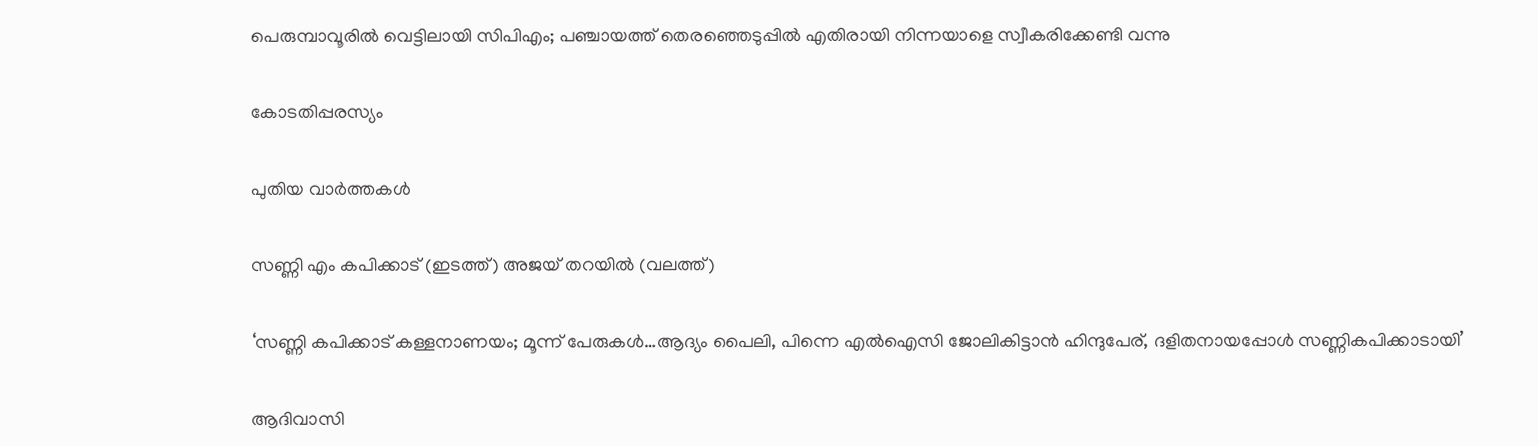പെരുമ്പാവൂരില്‍ വെട്ടിലായി സിപിഎം; പഞ്ചായത്ത് തെരഞ്ഞെടുപ്പില്‍ എതിരായി നിന്നയാളെ സ്വീകരിക്കേണ്ടി വന്നു

കോടതിപ്പരസ്യം

പുതിയ വാര്‍ത്തകള്‍

സണ്ണി എം കപിക്കാട് (ഇടത്ത്) അജയ് തറയില്‍ (വലത്ത്)

‘സണ്ണി കപിക്കാട് കള്ളനാണയം; മൂന്ന് പേരുകള്‍…ആദ്യം പൈലി, പിന്നെ എല്‍ഐസി ജോലികിട്ടാന്‍ ഹിന്ദുപേര്, ദളിതനായപ്പോള്‍ സണ്ണികപിക്കാടായി’

ആദിവാസി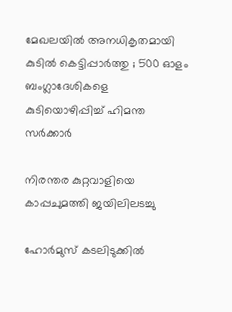മേഖലയിൽ അനധികൃതമായി കുടിൽ കെട്ടിപ്പാർത്തു ; 500 ഓളം ബംഗ്ലാദേശികളെ കുടിയൊഴിപ്പിച്ച് ഹിമന്ത സർക്കാർ

നിരന്തര കുറ്റവാളിയെ കാപ്പചുമത്തി ജയിലിലടച്ചു

ഹോർമുസ് കടലിടുക്കിൽ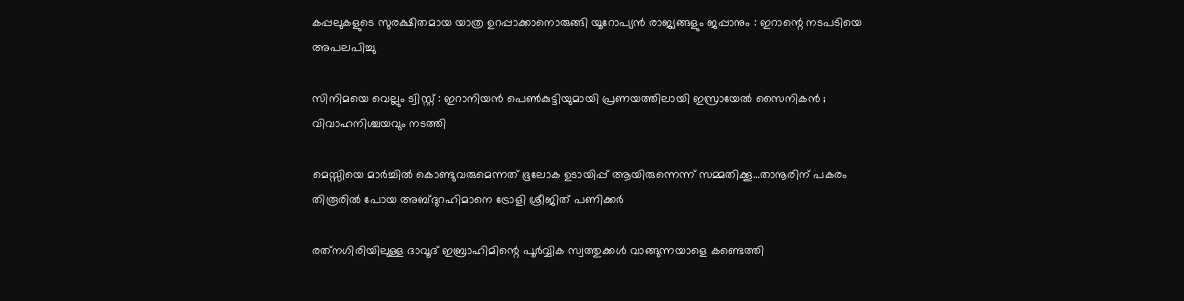കപ്പലുകളുടെ സുരക്ഷിതമായ യാത്ര ഉറപ്പാക്കാനൊരുങ്ങി യൂറോപ്യൻ രാജ്യങ്ങളും ജപ്പാനും : ഇറാന്റെ നടപടിയെ അപലപിച്ചു

സിനിമയെ വെല്ലും ട്വിസ്റ്റ് : ഇറാനിയൻ പെൺകുട്ടിയുമായി പ്രണയത്തിലായി ഇസ്രായേൽ സൈനികൻ ; വിവാഹനിശ്ചയവും നടത്തി

മെസ്സിയെ മാര്‍ച്ചില്‍ കൊണ്ടുവരുമെന്നത് ഭൂലോക ഉടായിപ്പ് ആയിരുന്നെന്ന് സമ്മതിക്കൂ…താനൂരിന് പകരം തിരൂരില്‍ പോയ അബ്ദുറഹിമാനെ ട്രോളി ശ്രീജിത് പണിക്കര്‍

രത്‌നഗിരിയിലുള്ള ദാവൂദ് ഇബ്രാഹിമിന്റെ പൂർവ്വിക സ്വത്തുക്കൾ വാങ്ങുന്നയാളെ കണ്ടെത്തി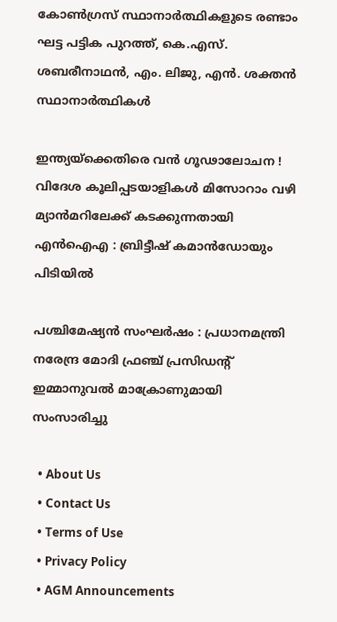കോണ്‍ഗ്രസ് സ്ഥാനാര്‍ത്ഥികളുടെ രണ്ടാം ഘട്ട പട്ടിക പുറത്ത്, കെ.എസ്. ശബരീനാഥന്‍, എം. ലിജു, എന്‍. ശക്തന്‍ സ്ഥാനാര്‍ത്ഥികള്‍

ഇന്ത്യയ്‌ക്കെതിരെ വൻ ഗൂഢാലോചന ! വിദേശ കൂലിപ്പടയാളികൾ മിസോറാം വഴി മ്യാൻമറിലേക്ക് കടക്കുന്നതായി എൻഐഎ : ബ്രിട്ടീഷ് കമാൻഡോയും പിടിയിൽ

പശ്ചിമേഷ്യൻ സംഘർഷം : പ്രധാനമന്ത്രി നരേന്ദ്ര മോദി ഫ്രഞ്ച് പ്രസിഡന്റ് ഇമ്മാനുവൽ മാക്രോണുമായി സംസാരിച്ചു

  • About Us
  • Contact Us
  • Terms of Use
  • Privacy Policy
  • AGM Announcements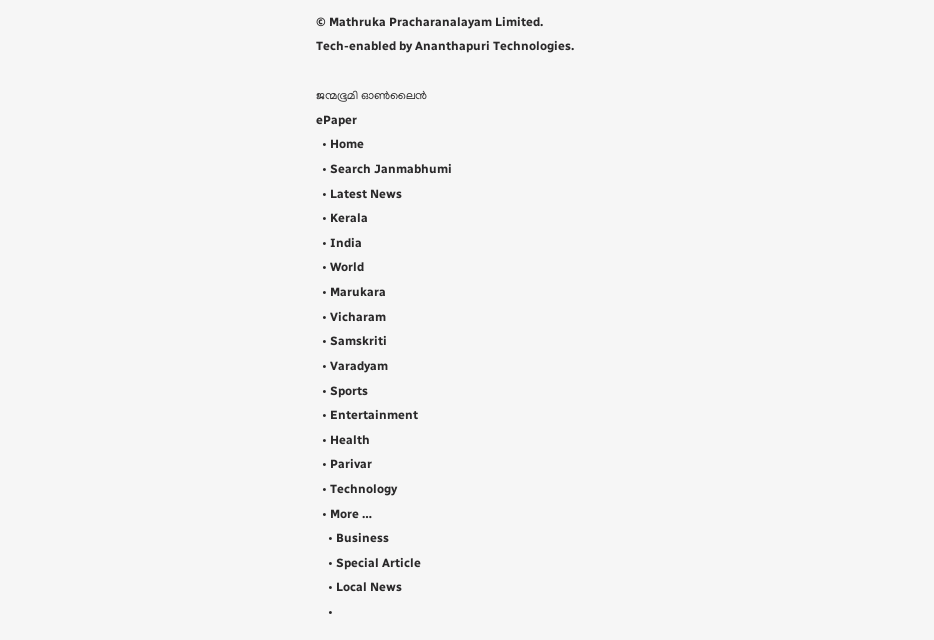© Mathruka Pracharanalayam Limited.
Tech-enabled by Ananthapuri Technologies.

ജന്മഭൂമി ഓണ്‍ലൈന്‍
ePaper
  • Home
  • Search Janmabhumi
  • Latest News
  • Kerala
  • India
  • World
  • Marukara
  • Vicharam
  • Samskriti
  • Varadyam
  • Sports
  • Entertainment
  • Health
  • Parivar
  • Technology
  • More …
    • Business
    • Special Article
    • Local News
    •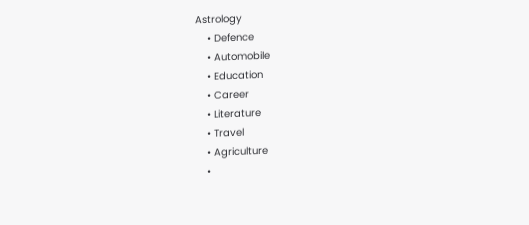Astrology
    • Defence
    • Automobile
    • Education
    • Career
    • Literature
    • Travel
    • Agriculture
    •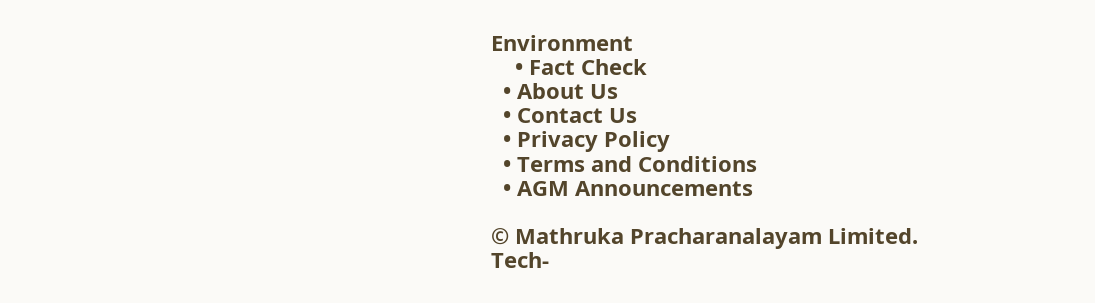Environment
    • Fact Check
  • About Us
  • Contact Us
  • Privacy Policy
  • Terms and Conditions
  • AGM Announcements

© Mathruka Pracharanalayam Limited.
Tech-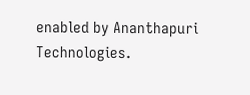enabled by Ananthapuri Technologies.